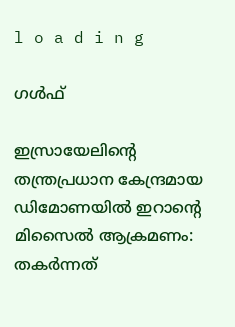l o a d i n g

ഗൾഫ്

ഇസ്രായേലിന്റെ തന്ത്രപ്രധാന കേന്ദ്രമായ ഡിമോണയില്‍ ഇറാന്റെ മിസൈല്‍ ആക്രമണം: തകര്‍ന്നത്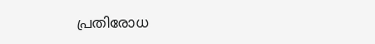പ്രതിരോധ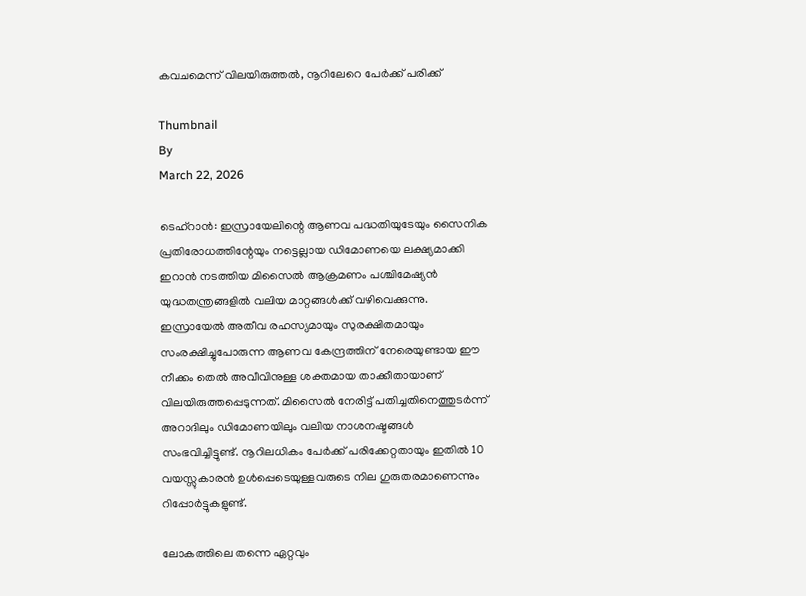കവചമെന്ന് വിലയിരുത്തല്‍, നൂറിലേറെ പേര്‍ക്ക് പരിക്ക്

Thumbnail
By
March 22, 2026

ടെഹ്റാന്‍: ഇസ്രായേലിന്റെ ആണവ പദ്ധതിയുടേയും സൈനിക പ്രതിരോധത്തിന്റേയും നട്ടെല്ലായ ഡിമോണയെ ലക്ഷ്യമാക്കി ഇറാന്‍ നടത്തിയ മിസൈല്‍ ആക്രമണം പശ്ചിമേഷ്യന്‍ യുദ്ധതന്ത്രങ്ങളില്‍ വലിയ മാറ്റങ്ങള്‍ക്ക് വഴിവെക്കുന്നു. ഇസ്രായേല്‍ അതീവ രഹസ്യമായും സുരക്ഷിതമായും സംരക്ഷിച്ചുപോരുന്ന ആണവ കേന്ദ്രത്തിന് നേരെയുണ്ടായ ഈ നീക്കം തെല്‍ അവീവിനുള്ള ശക്തമായ താക്കീതായാണ് വിലയിരുത്തപ്പെടുന്നത്. മിസൈല്‍ നേരിട്ട് പതിച്ചതിനെത്തുടര്‍ന്ന് അറാദിലും ഡിമോണയിലും വലിയ നാശനഷ്ടങ്ങള്‍ സംഭവിച്ചിട്ടുണ്ട്. നൂറിലധികം പേര്‍ക്ക് പരിക്കേറ്റതായും ഇതില്‍ 10 വയസ്സുകാരന്‍ ഉള്‍പ്പെടെയുള്ളവരുടെ നില ഗുരുതരമാണെന്നും റിപ്പോര്‍ട്ടുകളുണ്ട്.

ലോകത്തിലെ തന്നെ ഏറ്റവും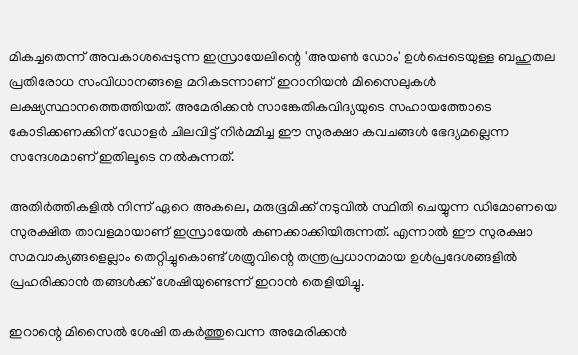മികച്ചതെന്ന് അവകാശപ്പെടുന്ന ഇസ്രായേലിന്റെ 'അയണ്‍ ഡോം' ഉള്‍പ്പെടെയുള്ള ബഹുതല പ്രതിരോധ സംവിധാനങ്ങളെ മറികടന്നാണ് ഇറാനിയന്‍ മിസൈലുകള്‍ ലക്ഷ്യസ്ഥാനത്തെത്തിയത്. അമേരിക്കന്‍ സാങ്കേതികവിദ്യയുടെ സഹായത്തോടെ കോടിക്കണക്കിന് ഡോളര്‍ ചിലവിട്ട് നിര്‍മ്മിച്ച ഈ സുരക്ഷാ കവചങ്ങള്‍ ഭേദ്യമല്ലെന്ന സന്ദേശമാണ് ഇതിലൂടെ നല്‍കുന്നത്.

അതിര്‍ത്തികളില്‍ നിന്ന് ഏറെ അകലെ, മരുഭൂമിക്ക് നടുവില്‍ സ്ഥിതി ചെയ്യുന്ന ഡിമോണയെ സുരക്ഷിത താവളമായാണ് ഇസ്രായേല്‍ കണക്കാക്കിയിരുന്നത്. എന്നാല്‍ ഈ സുരക്ഷാ സമവാക്യങ്ങളെല്ലാം തെറ്റിച്ചുകൊണ്ട് ശത്രുവിന്റെ തന്ത്രപ്രധാനമായ ഉള്‍പ്രദേശങ്ങളില്‍ പ്രഹരിക്കാന്‍ തങ്ങള്‍ക്ക് ശേഷിയുണ്ടെന്ന് ഇറാന്‍ തെളിയിച്ചു.

ഇറാന്റെ മിസൈല്‍ ശേഷി തകര്‍ത്തുവെന്ന അമേരിക്കന്‍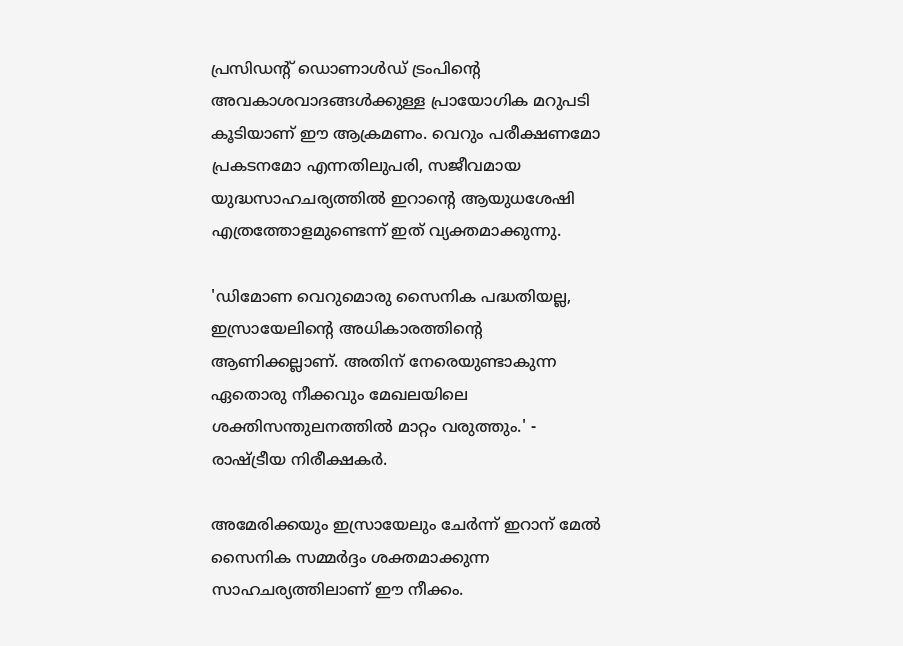പ്രസിഡന്റ് ഡൊണാള്‍ഡ് ട്രംപിന്റെ അവകാശവാദങ്ങള്‍ക്കുള്ള പ്രായോഗിക മറുപടി കൂടിയാണ് ഈ ആക്രമണം. വെറും പരീക്ഷണമോ പ്രകടനമോ എന്നതിലുപരി, സജീവമായ യുദ്ധസാഹചര്യത്തില്‍ ഇറാന്റെ ആയുധശേഷി എത്രത്തോളമുണ്ടെന്ന് ഇത് വ്യക്തമാക്കുന്നു.

'ഡിമോണ വെറുമൊരു സൈനിക പദ്ധതിയല്ല, ഇസ്രായേലിന്റെ അധികാരത്തിന്റെ ആണിക്കല്ലാണ്. അതിന് നേരെയുണ്ടാകുന്ന ഏതൊരു നീക്കവും മേഖലയിലെ ശക്തിസന്തുലനത്തില്‍ മാറ്റം വരുത്തും.' - രാഷ്ട്രീയ നിരീക്ഷകര്‍.

അമേരിക്കയും ഇസ്രായേലും ചേര്‍ന്ന് ഇറാന് മേല്‍ സൈനിക സമ്മര്‍ദ്ദം ശക്തമാക്കുന്ന സാഹചര്യത്തിലാണ് ഈ നീക്കം.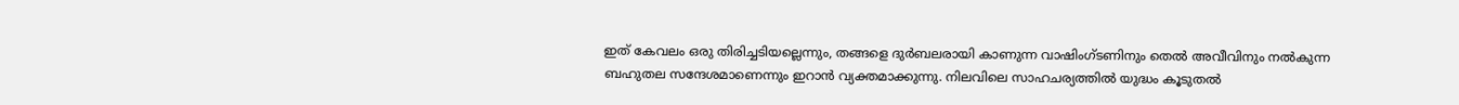ഇത് കേവലം ഒരു തിരിച്ചടിയല്ലെന്നും, തങ്ങളെ ദുര്‍ബലരായി കാണുന്ന വാഷിംഗ്ടണിനും തെല്‍ അവീവിനും നല്‍കുന്ന ബഹുതല സന്ദേശമാണെന്നും ഇറാന്‍ വ്യക്തമാക്കുന്നു. നിലവിലെ സാഹചര്യത്തില്‍ യുദ്ധം കൂടുതല്‍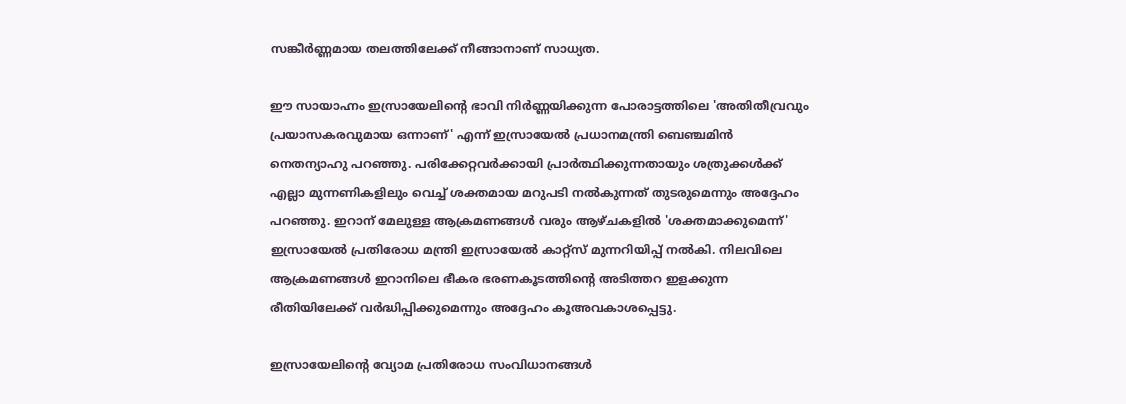സങ്കീര്‍ണ്ണമായ തലത്തിലേക്ക് നീങ്ങാനാണ് സാധ്യത.

ഈ സായാഹ്നം ഇസ്രായേലിന്റെ ഭാവി നിര്‍ണ്ണയിക്കുന്ന പോരാട്ടത്തിലെ 'അതിതീവ്രവും പ്രയാസകരവുമായ ഒന്നാണ്' എന്ന് ഇസ്രായേല്‍ പ്രധാനമന്ത്രി ബെഞ്ചമിന്‍ നെതന്യാഹു പറഞ്ഞു. പരിക്കേറ്റവര്‍ക്കായി പ്രാര്‍ത്ഥിക്കുന്നതായും ശത്രുക്കള്‍ക്ക് എല്ലാ മുന്നണികളിലും വെച്ച് ശക്തമായ മറുപടി നല്‍കുന്നത് തുടരുമെന്നും അദ്ദേഹം പറഞ്ഞു. ഇറാന് മേലുള്ള ആക്രമണങ്ങള്‍ വരും ആഴ്ചകളില്‍ 'ശക്തമാക്കുമെന്ന്' ഇസ്രായേല്‍ പ്രതിരോധ മന്ത്രി ഇസ്രായേല്‍ കാറ്റ്‌സ് മുന്നറിയിപ്പ് നല്‍കി. നിലവിലെ ആക്രമണങ്ങള്‍ ഇറാനിലെ ഭീകര ഭരണകൂടത്തിന്റെ അടിത്തറ ഇളക്കുന്ന രീതിയിലേക്ക് വര്‍ദ്ധിപ്പിക്കുമെന്നും അദ്ദേഹം കൂഅവകാശപ്പെട്ടു.

ഇസ്രായേലിന്റെ വ്യോമ പ്രതിരോധ സംവിധാനങ്ങള്‍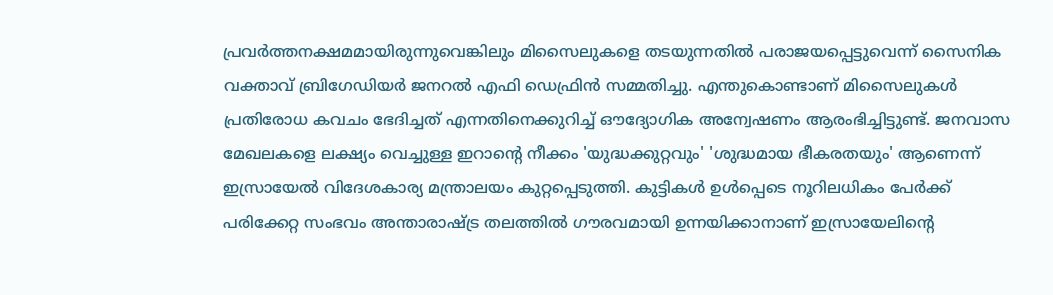പ്രവര്‍ത്തനക്ഷമമായിരുന്നുവെങ്കിലും മിസൈലുകളെ തടയുന്നതില്‍ പരാജയപ്പെട്ടുവെന്ന് സൈനിക വക്താവ് ബ്രിഗേഡിയര്‍ ജനറല്‍ എഫി ഡെഫ്രിന്‍ സമ്മതിച്ചു. എന്തുകൊണ്ടാണ് മിസൈലുകള്‍ പ്രതിരോധ കവചം ഭേദിച്ചത് എന്നതിനെക്കുറിച്ച് ഔദ്യോഗിക അന്വേഷണം ആരംഭിച്ചിട്ടുണ്ട്. ജനവാസ മേഖലകളെ ലക്ഷ്യം വെച്ചുള്ള ഇറാന്റെ നീക്കം 'യുദ്ധക്കുറ്റവും' 'ശുദ്ധമായ ഭീകരതയും' ആണെന്ന് ഇസ്രായേല്‍ വിദേശകാര്യ മന്ത്രാലയം കുറ്റപ്പെടുത്തി. കുട്ടികള്‍ ഉള്‍പ്പെടെ നൂറിലധികം പേര്‍ക്ക് പരിക്കേറ്റ സംഭവം അന്താരാഷ്ട്ര തലത്തില്‍ ഗൗരവമായി ഉന്നയിക്കാനാണ് ഇസ്രായേലിന്റെ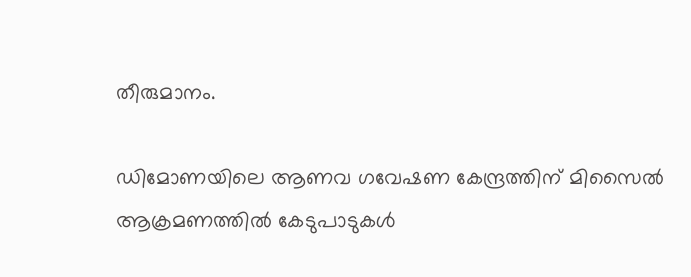തീരുമാനം.

ഡിമോണയിലെ ആണവ ഗവേഷണ കേന്ദ്രത്തിന് മിസൈല്‍ ആക്രമണത്തില്‍ കേടുപാടുകള്‍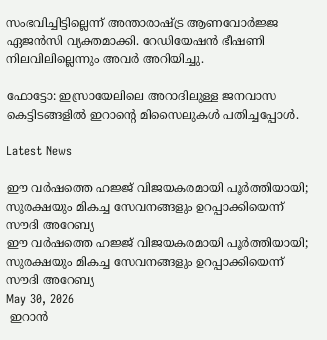സംഭവിച്ചിട്ടില്ലെന്ന് അന്താരാഷ്ട്ര ആണവോര്‍ജ്ജ ഏജന്‍സി വ്യക്തമാക്കി. റേഡിയേഷന്‍ ഭീഷണി നിലവിലില്ലെന്നും അവര്‍ അറിയിച്ചു.

ഫോട്ടോ: ഇസ്രായേലിലെ അറാദിലുള്ള ജനവാസ കെട്ടിടങ്ങളില്‍ ഇറാന്റെ മിസൈലുകള്‍ പതിച്ചപ്പോള്‍.

Latest News

ഈ വർഷത്തെ ഹജ്ജ് വിജയകരമായി പൂർത്തിയായി; സുരക്ഷയും മികച്ച സേവനങ്ങളും ഉറപ്പാക്കിയെന്ന് സൗദി അറേബ്യ
ഈ വർഷത്തെ ഹജ്ജ് വിജയകരമായി പൂർത്തിയായി; സുരക്ഷയും മികച്ച സേവനങ്ങളും ഉറപ്പാക്കിയെന്ന് സൗദി അറേബ്യ
May 30, 2026
 ഇറാന്‍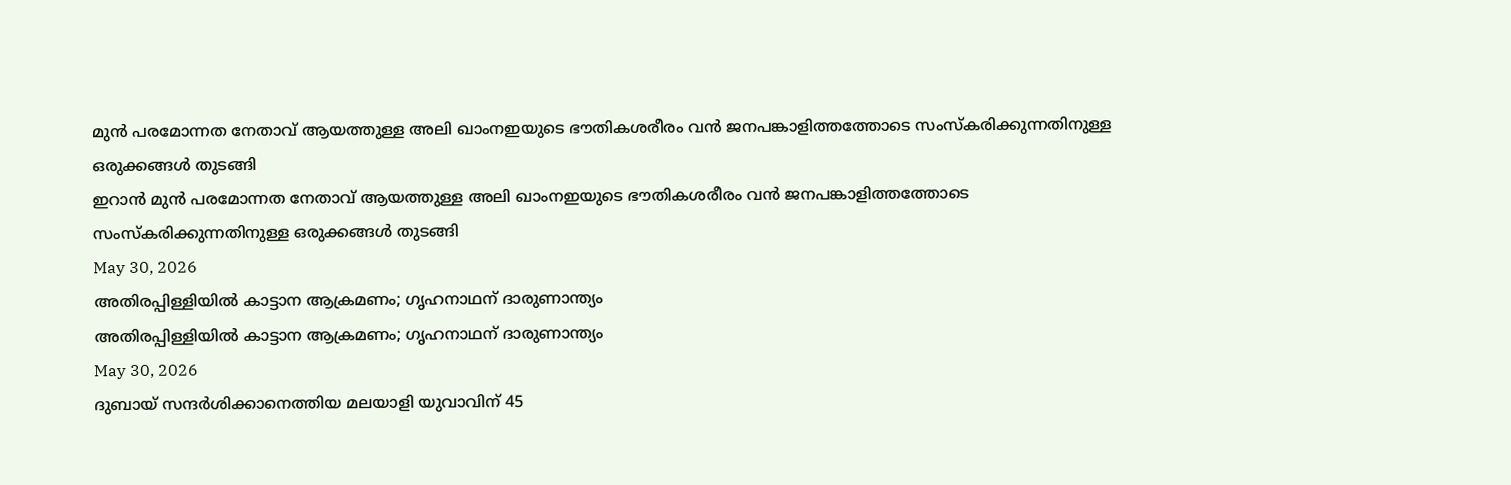മുന്‍ പരമോന്നത നേതാവ് ആയത്തുള്ള അലി ഖാംനഇയുടെ ഭൗതികശരീരം വന്‍ ജനപങ്കാളിത്തത്തോടെ സംസ്‌കരിക്കുന്നതിനുള്ള ഒരുക്കങ്ങള്‍ തുടങ്ങി
ഇറാന്‍ മുന്‍ പരമോന്നത നേതാവ് ആയത്തുള്ള അലി ഖാംനഇയുടെ ഭൗതികശരീരം വന്‍ ജനപങ്കാളിത്തത്തോടെ സംസ്‌കരിക്കുന്നതിനുള്ള ഒരുക്കങ്ങള്‍ തുടങ്ങി
May 30, 2026
അതിരപ്പിള്ളിയില്‍ കാട്ടാന ആക്രമണം; ഗൃഹനാഥന് ദാരുണാന്ത്യം
അതിരപ്പിള്ളിയില്‍ കാട്ടാന ആക്രമണം; ഗൃഹനാഥന് ദാരുണാന്ത്യം
May 30, 2026
ദുബായ് സന്ദര്‍ശിക്കാനെത്തിയ മലയാളി യുവാവിന് 45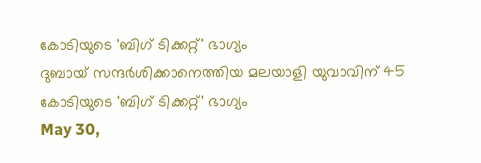കോടിയുടെ 'ബിഗ് ടിക്കറ്റ്' ഭാഗ്യം
ദുബായ് സന്ദര്‍ശിക്കാനെത്തിയ മലയാളി യുവാവിന് 45 കോടിയുടെ 'ബിഗ് ടിക്കറ്റ്' ഭാഗ്യം
May 30,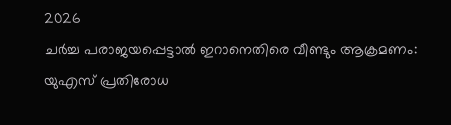2026
ചര്‍ച്ച പരാജയപ്പെട്ടാല്‍ ഇറാനെതിരെ വീണ്ടും ആക്രമണം: യുഎസ് പ്രതിരോധ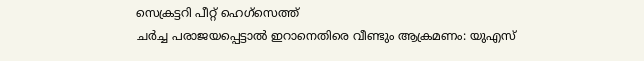സെക്രട്ടറി പീറ്റ് ഹെഗ്‌സെത്ത്
ചര്‍ച്ച പരാജയപ്പെട്ടാല്‍ ഇറാനെതിരെ വീണ്ടും ആക്രമണം: യുഎസ്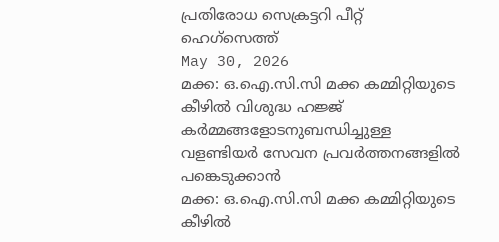പ്രതിരോധ സെക്രട്ടറി പീറ്റ് ഹെഗ്‌സെത്ത്
May 30, 2026
മക്ക: ഒ.ഐ.സി.സി മക്ക കമ്മിറ്റിയുടെ കീഴില്‍ വിശുദ്ധ ഹജ്ജ് കര്‍മ്മങ്ങളോടനുബന്ധിച്ചുള്ള വളണ്ടിയര്‍ സേവന പ്രവര്‍ത്തനങ്ങളില്‍ പങ്കെടുക്കാന്‍
മക്ക: ഒ.ഐ.സി.സി മക്ക കമ്മിറ്റിയുടെ കീഴില്‍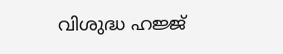വിശുദ്ധ ഹജ്ജ്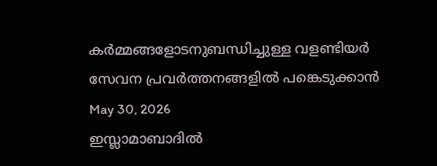കര്‍മ്മങ്ങളോടനുബന്ധിച്ചുള്ള വളണ്ടിയര്‍ സേവന പ്രവര്‍ത്തനങ്ങളില്‍ പങ്കെടുക്കാന്‍
May 30, 2026
ഇസ്ലാമാബാദില്‍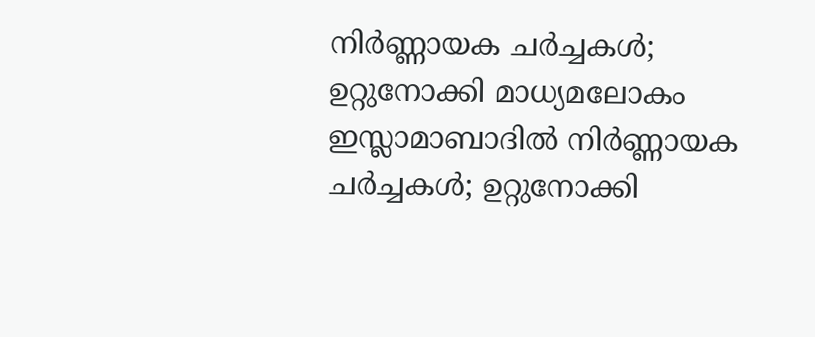നിര്‍ണ്ണായക ചര്‍ച്ചകള്‍; ഉറ്റുനോക്കി മാധ്യമലോകം
ഇസ്ലാമാബാദില്‍ നിര്‍ണ്ണായക ചര്‍ച്ചകള്‍; ഉറ്റുനോക്കി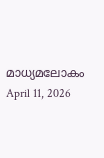മാധ്യമലോകം
April 11, 2026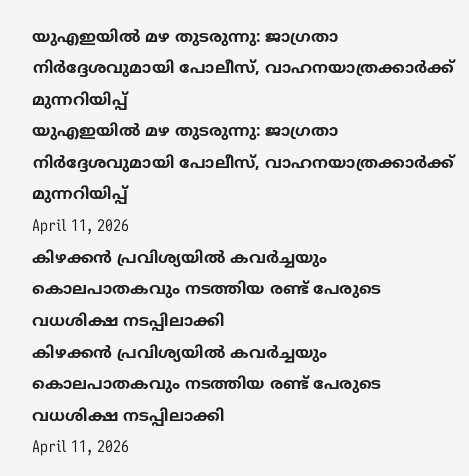യുഎഇയില്‍ മഴ തുടരുന്നു: ജാഗ്രതാ നിര്‍ദ്ദേശവുമായി പോലീസ്, വാഹനയാത്രക്കാര്‍ക്ക് മുന്നറിയിപ്പ്
യുഎഇയില്‍ മഴ തുടരുന്നു: ജാഗ്രതാ നിര്‍ദ്ദേശവുമായി പോലീസ്, വാഹനയാത്രക്കാര്‍ക്ക് മുന്നറിയിപ്പ്
April 11, 2026
കിഴക്കന്‍ പ്രവിശ്യയില്‍ കവര്‍ച്ചയും കൊലപാതകവും നടത്തിയ രണ്ട് പേരുടെ വധശിക്ഷ നടപ്പിലാക്കി
കിഴക്കന്‍ പ്രവിശ്യയില്‍ കവര്‍ച്ചയും കൊലപാതകവും നടത്തിയ രണ്ട് പേരുടെ വധശിക്ഷ നടപ്പിലാക്കി
April 11, 2026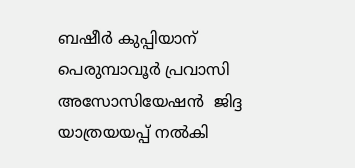ബഷീര്‍ കുപ്പിയാന് പെരുമ്പാവൂര്‍ പ്രവാസി അസോസിയേഷന്‍  ജിദ്ദ യാത്രയയപ്പ് നല്‍കി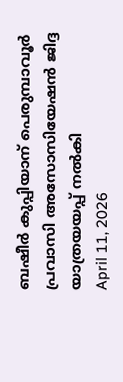ബഷീര്‍ കുപ്പിയാന് പെരുമ്പാവൂര്‍ പ്രവാസി അസോസിയേഷന്‍ ജിദ്ദ യാത്രയയപ്പ് നല്‍കി
April 11, 2026